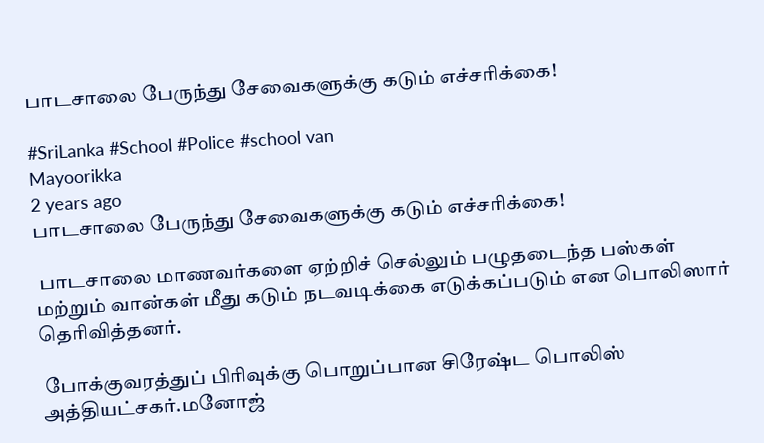பாடசாலை பேருந்து சேவைகளுக்கு கடும் எச்சரிக்கை!

#SriLanka #School #Police #school van
Mayoorikka
2 years ago
பாடசாலை பேருந்து சேவைகளுக்கு கடும் எச்சரிக்கை!

 பாடசாலை மாணவர்களை ஏற்றிச் செல்லும் பழுதடைந்த பஸ்கள் மற்றும் வான்கள் மீது கடும் நடவடிக்கை எடுக்கப்படும் என பொலிஸார் தெரிவித்தனர்.

 போக்குவரத்துப் பிரிவுக்கு பொறுப்பான சிரேஷ்ட பொலிஸ் அத்தியட்சகர்.மனோஜ்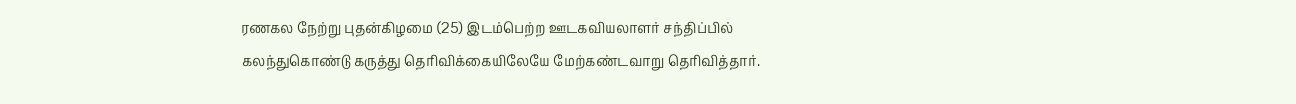ரணகல நேற்று புதன்கிழமை (25) இடம்பெற்ற ஊடகவியலாளர் சந்திப்பில் கலந்துகொண்டு கருத்து தெரிவிக்கையிலேயே மேற்கண்டவாறு தெரிவித்தார்.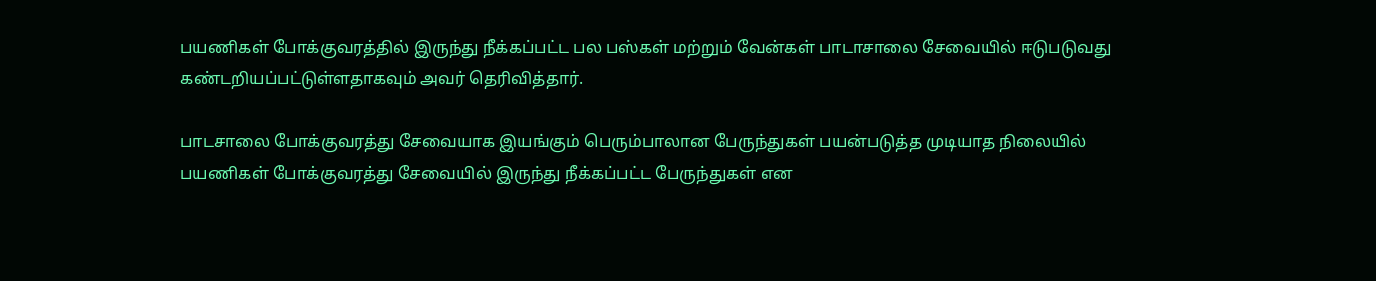பயணிகள் போக்குவரத்தில் இருந்து நீக்கப்பட்ட பல பஸ்கள் மற்றும் வேன்கள் பாடாசாலை சேவையில் ஈடுபடுவது கண்டறியப்பட்டுள்ளதாகவும் அவர் தெரிவித்தார்.

பாடசாலை போக்குவரத்து சேவையாக இயங்கும் பெரும்பாலான பேருந்துகள் பயன்படுத்த முடியாத நிலையில் பயணிகள் போக்குவரத்து சேவையில் இருந்து நீக்கப்பட்ட பேருந்துகள் என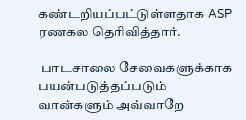கண்டறியப்பட்டுள்ளதாக ASP ரணகல தெரிவித்தார்.

 பாடசாலை சேவைகளுக்காக பயன்படுத்தப்படும் வான்களும் அவ்வாறே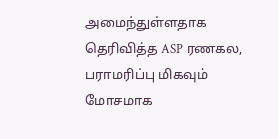அமைந்துள்ளதாக தெரிவித்த ASP ரணகல, பராமரிப்பு மிகவும் மோசமாக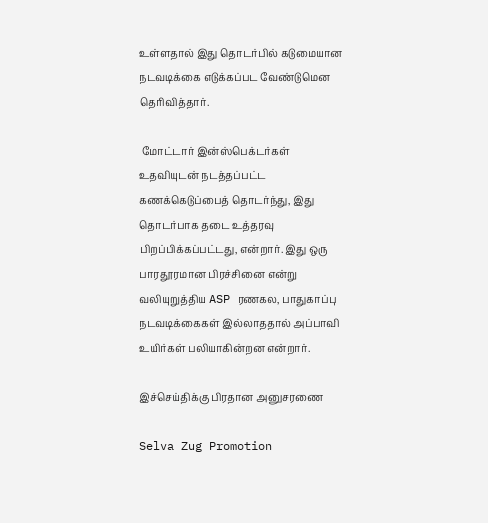உள்ளதால் இது தொடர்பில் கடுமையான நடவடிக்கை எடுக்கப்பட வேண்டுமென தெரிவித்தார்.

 மோட்டார் இன்ஸ்பெக்டர்கள் உதவியுடன் நடத்தப்பட்ட கணக்கெடுப்பைத் தொடர்ந்து, இது தொடர்பாக தடை உத்தரவு பிறப்பிக்கப்பட்டது, என்றார். இது ஒரு பாரதூரமான பிரச்சினை என்று வலியுறுத்திய ASP ரணகல, பாதுகாப்பு நடவடிக்கைகள் இல்லாததால் அப்பாவி உயிர்கள் பலியாகின்றன என்றார்.

இச்செய்திக்கு பிரதான அனுசரணை

Selva Zug Promotion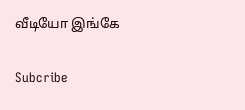வீடியோ இங்கே

Subcribe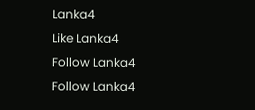Lanka4
Like Lanka4
Follow Lanka4
Follow Lanka4